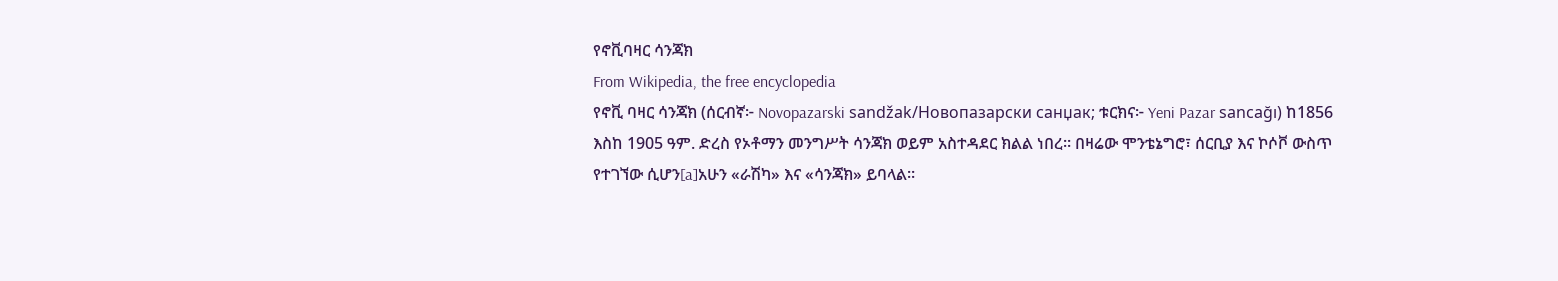የኖቪባዛር ሳንጃክ
From Wikipedia, the free encyclopedia
የኖቪ ባዛር ሳንጃክ (ሰርብኛ፦ Novopazarski sandžak/Новопазарски санџак; ቱርክና፦ Yeni Pazar sancağı) ከ1856 እስከ 1905 ዓም. ድረስ የኦቶማን መንግሥት ሳንጃክ ወይም አስተዳደር ክልል ነበረ። በዛሬው ሞንቴኔግሮ፣ ሰርቢያ እና ኮሶቮ ውስጥ የተገኘው ሲሆን[a]አሁን «ራሽካ» እና «ሳንጃክ» ይባላል።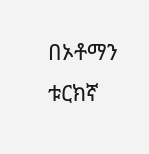በኦቶማን ቱርክኛ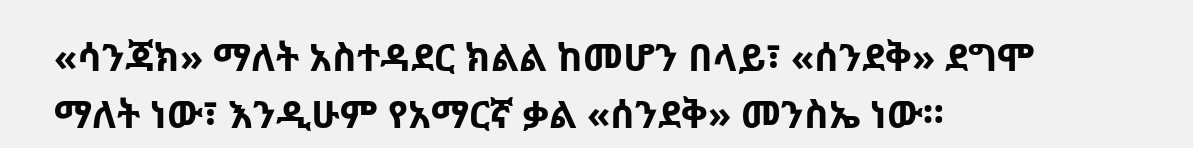«ሳንጃክ» ማለት አስተዳደር ክልል ከመሆን በላይ፣ «ሰንደቅ» ደግሞ ማለት ነው፣ እንዲሁም የአማርኛ ቃል «ሰንደቅ» መንስኤ ነው።